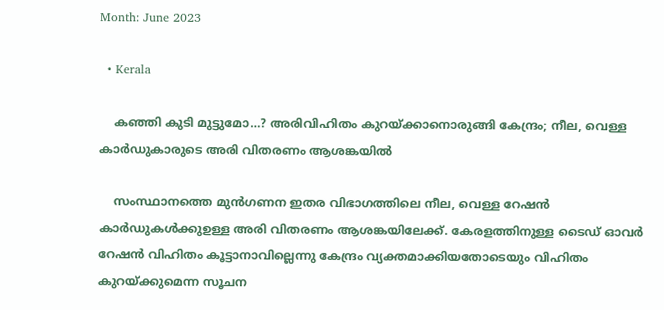Month: June 2023

  • Kerala

    കഞ്ഞി കുടി മുട്ടുമോ…? അരിവിഹിതം കുറയ്ക്കാനൊരുങ്ങി കേന്ദ്രം; നീല, വെള്ള കാര്‍ഡുകാരുടെ അരി വിതരണം ആശങ്കയില്‍

    സംസ്ഥാനത്തെ മുന്‍ഗണന ഇതര വിഭാഗത്തിലെ നീല, വെള്ള റേഷന്‍ കാര്‍ഡുകൾക്കുഉള്ള അരി വിതരണം ആശങ്കയിലേക്ക്. കേരളത്തിനുള്ള ടൈഡ് ഓവര്‍ റേഷന്‍ വിഹിതം കൂട്ടാനാവില്ലെന്നു കേന്ദ്രം വ്യക്തമാക്കിയതോടെയും വിഹിതം കുറയ്ക്കുമെന്ന സൂചന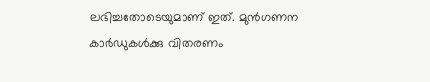ലഭിച്ചതോടെയുമാണ് ഇത്. മുന്‍ഗണന കാര്‍ഡുകള്‍ക്കു വിതരണം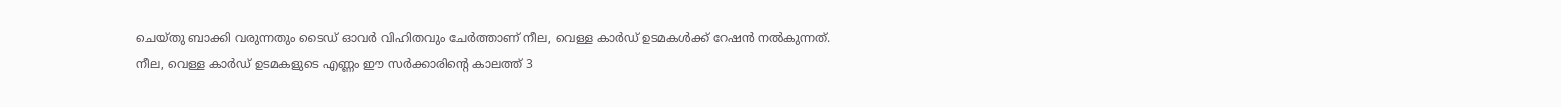ചെയ്തു ബാക്കി വരുന്നതും ടൈഡ് ഓവര്‍ വിഹിതവും ചേര്‍ത്താണ് നീല, വെള്ള കാര്‍ഡ് ഉടമകള്‍ക്ക് റേഷന്‍ നല്‍കുന്നത്. നീല, വെള്ള കാര്‍ഡ് ഉടമകളുടെ എണ്ണം ഈ സര്‍ക്കാരിന്റെ കാലത്ത് 3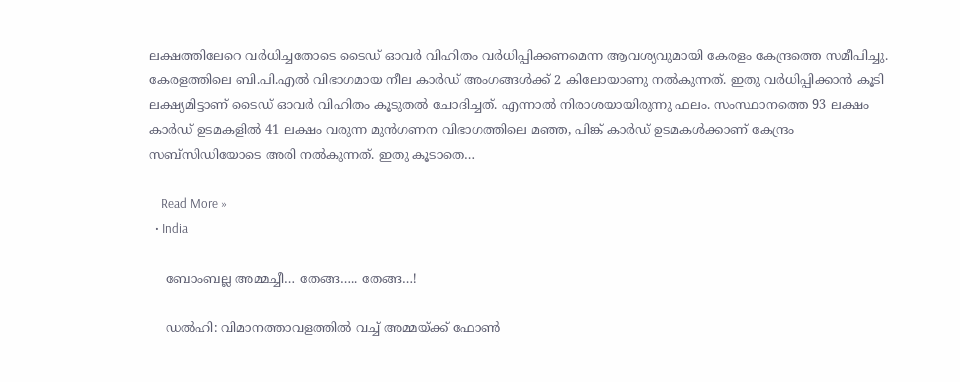ലക്ഷത്തിലേറെ വര്‍ധിച്ചതോടെ ടൈഡ് ഓവര്‍ വിഹിതം വര്‍ധിപ്പിക്കണമെന്ന ആവശ്യവുമായി കേരളം കേന്ദ്രത്തെ സമീപിച്ചു. കേരളത്തിലെ ബി.പി.എല്‍ വിഭാഗമായ നീല കാര്‍ഡ് അംഗങ്ങള്‍ക്ക് 2 കിലോയാണു നല്‍കുന്നത്. ഇതു വര്‍ധിപ്പിക്കാന്‍ കൂടി ലക്ഷ്യമിട്ടാണ് ടൈഡ് ഓവര്‍ വിഹിതം കൂടുതല്‍ ചോദിച്ചത്. എന്നാല്‍ നിരാശയായിരുന്നു ഫലം. സംസ്ഥാനത്തെ 93 ലക്ഷം കാര്‍ഡ് ഉടമകളില്‍ 41 ലക്ഷം വരുന്ന മുന്‍ഗണന വിഭാഗത്തിലെ മഞ്ഞ, പിങ്ക് കാര്‍ഡ് ഉടമകള്‍ക്കാണ് കേന്ദ്രം സബ്‌സിഡിയോടെ അരി നല്‍കുന്നത്. ഇതു കൂടാതെ…

    Read More »
  • India

    ബോംബല്ല അമ്മച്ചീ… തേങ്ങ….. തേങ്ങ…!

    ഡല്‍ഹി: വിമാനത്താവളത്തില്‍ വച്ച്‌ അമ്മയ്ക്ക് ഫോണ്‍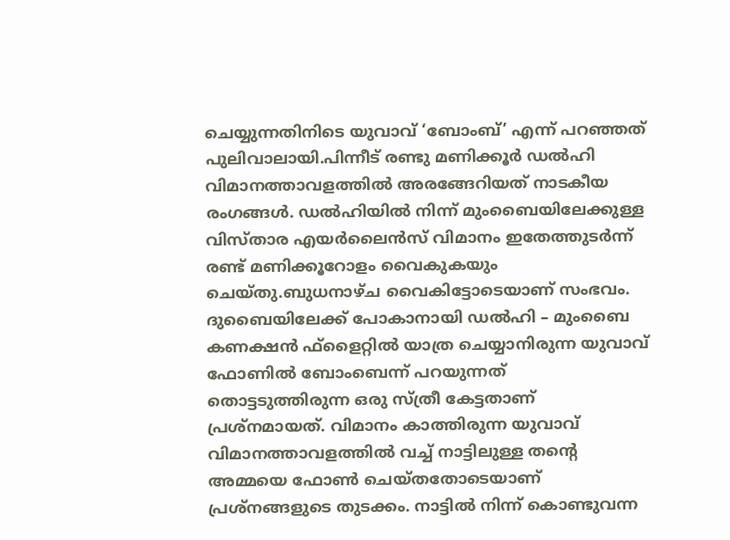ചെയ്യുന്നതിനിടെ യുവാവ് ‘ബോംബ്’ എന്ന് പറഞ്ഞത് പുലിവാലായി.പിന്നീട് രണ്ടു മണിക്കൂര്‍ ഡല്‍ഹി വിമാനത്താവളത്തില്‍ അരങ്ങേറിയത് നാടകീയ രംഗങ്ങൾ. ഡല്‍ഹിയില്‍ നിന്ന് മുംബൈയിലേക്കുള്ള വിസ്താര എയര്‍ലൈൻസ് വിമാനം ഇതേത്തുടർന്ന് രണ്ട് മണിക്കൂറോളം വൈകുകയും ചെയ്തു.ബുധനാഴ്ച വൈകിട്ടോടെയാണ് സംഭവം. ദുബൈയിലേക്ക് പോകാനായി ഡല്‍ഹി – മുംബൈ കണക്ഷന്‍ ഫ്‌ളൈറ്റില്‍ യാത്ര ചെയ്യാനിരുന്ന യുവാവ് ഫോണില്‍ ബോംബെന്ന് പറയുന്നത് തൊട്ടടുത്തിരുന്ന ഒരു സ്ത്രീ കേട്ടതാണ് പ്രശ്‌നമായത്. വിമാനം കാത്തിരുന്ന യുവാവ് വിമാനത്താവളത്തില്‍ വച്ച്‌ നാട്ടിലുള്ള തന്‍റെ അമ്മയെ ഫോണ്‍ ചെയ്തതോടെയാണ് പ്രശ്നങ്ങളുടെ തുടക്കം. നാട്ടില്‍ നിന്ന് കൊണ്ടുവന്ന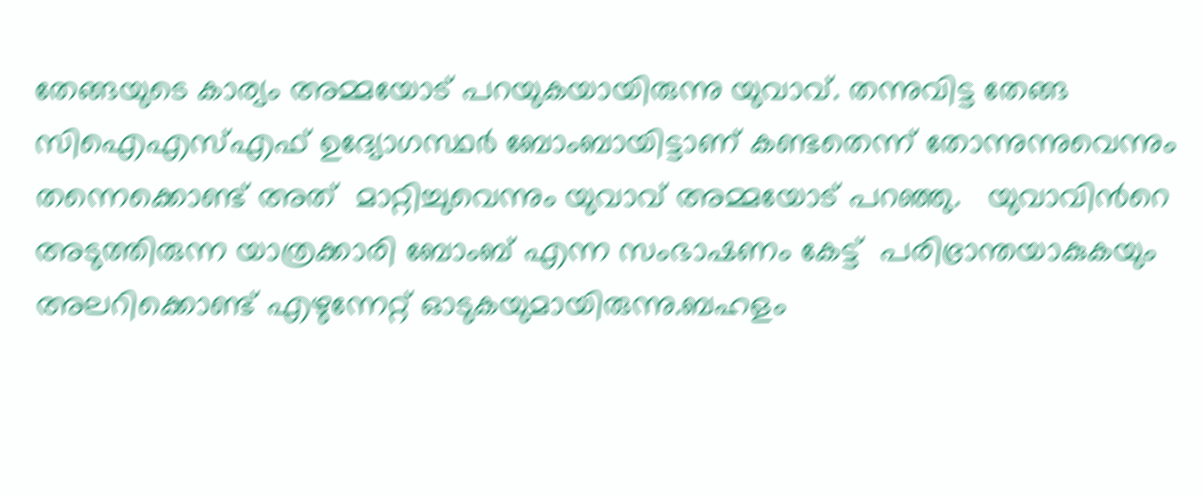തേങ്ങയുടെ കാര്യം അമ്മയോട് പറയുകയായിരുന്നു യുവാവ്. തന്നുവിട്ട തേങ്ങ സിഐഎസ്‌എഫ് ഉദ്യോഗസ്ഥര്‍ ബോംബായിട്ടാണ് കണ്ടതെന്ന് തോന്നുന്നുവെന്നും തന്നെക്കൊണ്ട് അത്  മാറ്റിച്ചുവെന്നും യുവാവ് അമ്മയോട് പറഞ്ഞു.   യുവാവിന്‍റെ അടുത്തിരുന്ന യാത്രക്കാരി ബോംബ് എന്ന സംഭാഷണം കേട്ട്  പരിഭ്രാന്തയാകുകയും അലറിക്കൊണ്ട് എഴുന്നേറ്റ് ഓടുകയുമായിരുന്നു.ബഹളം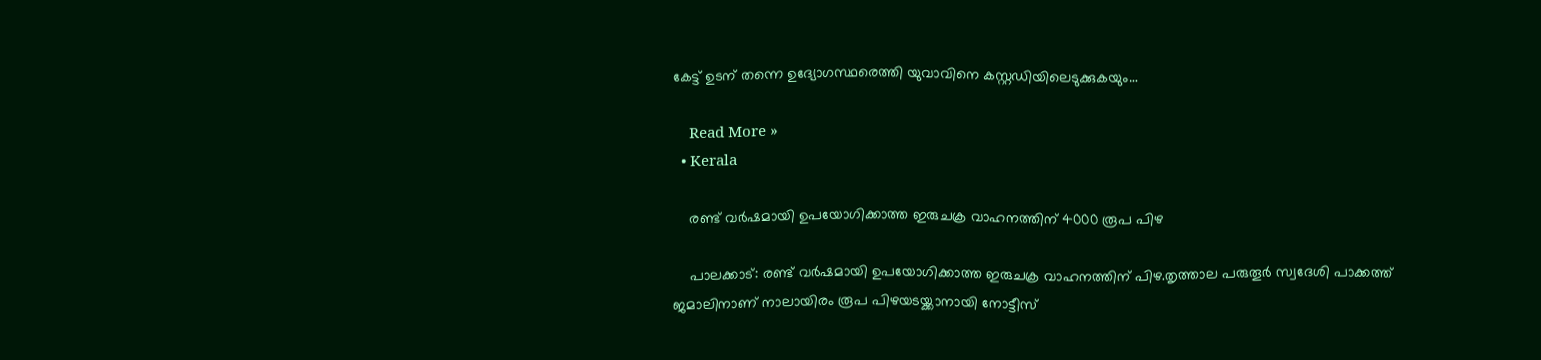കേട്ട് ‍ഉടന് തന്നെ ഉദ്യോഗസ്ഥരെത്തി യുവാവിനെ കസ്റ്റഡിയിലെടുക്കുകയും…

    Read More »
  • Kerala

    രണ്ട് വര്‍ഷമായി ഉപയോഗിക്കാത്ത ഇരുചക്ര വാഹനത്തിന് 4000 രൂപ പിഴ

    പാലക്കാട്: രണ്ട് വര്‍ഷമായി ഉപയോഗിക്കാത്ത ഇരുചക്ര വാഹനത്തിന് പിഴ.തൃത്താല പരുതൂര്‍ സ്വദേശി പാക്കത്ത് ജമാലിനാണ് നാലായിരം രൂപ പിഴയടയ്ക്കാനായി നോട്ടീസ്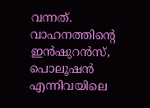വന്നത്. വാഹനത്തിന്റെ ഇൻഷുറൻസ്, പൊലൂഷൻ എന്നിവയിലെ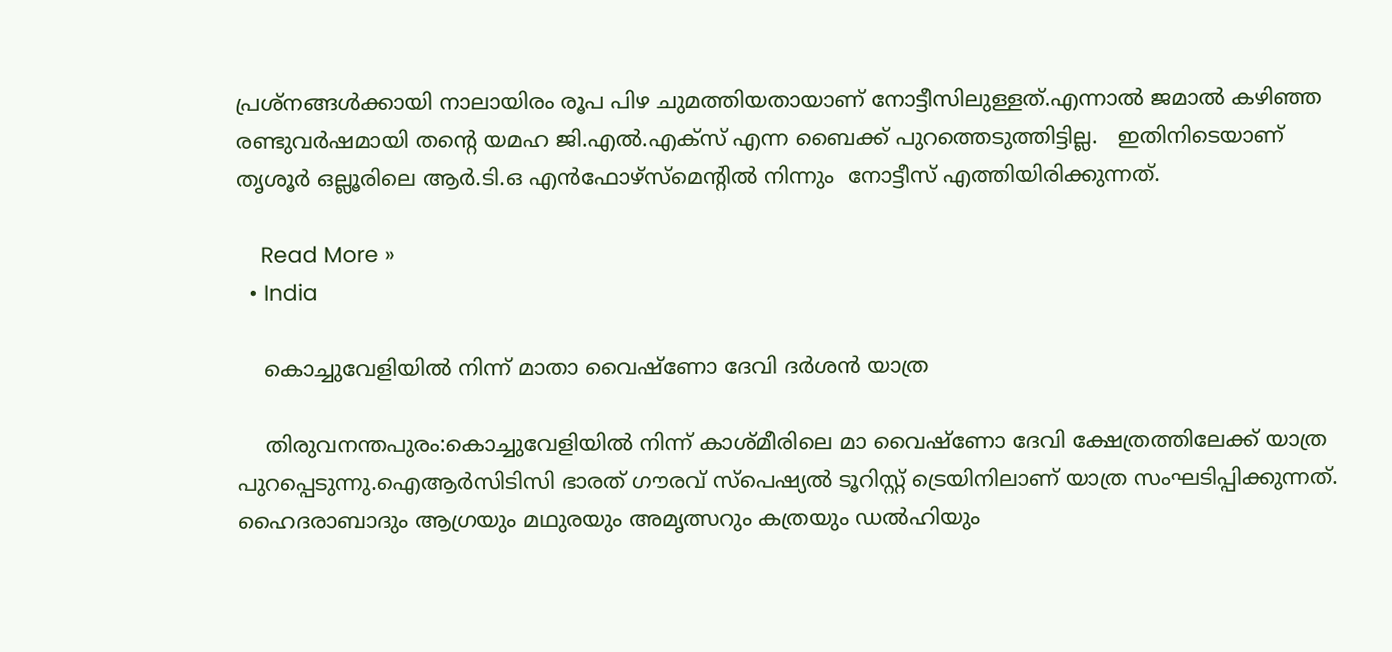പ്രശ്നങ്ങള്‍ക്കായി നാലായിരം രൂപ പിഴ ചുമത്തിയതായാണ് നോട്ടീസിലുള്ളത്.എന്നാൽ ജമാല്‍ കഴിഞ്ഞ രണ്ടുവര്‍ഷമായി തന്റെ യമഹ ജി.എല്‍.എക്സ് എന്ന ബൈക്ക് പുറത്തെടുത്തിട്ടില്ല.   ഇതിനിടെയാണ് തൃശൂര്‍ ഒല്ലൂരിലെ ആര്‍.ടി.ഒ എൻഫോഴ്‌സ്‌മെന്റിൽ നിന്നും  നോട്ടീസ് എത്തിയിരിക്കുന്നത്.

    Read More »
  • India

    കൊച്ചുവേളിയില്‍ നിന്ന് മാതാ വൈഷ്ണോ ദേവി ദര്‍ശൻ യാത്ര

    തിരുവനന്തപുരം:കൊച്ചുവേളിയില്‍ നിന്ന് കാശ്മീരിലെ മാ വൈഷ്ണോ ദേവി ക്ഷേത്രത്തിലേക്ക് യാത്ര പുറപ്പെടുന്നു.ഐആര്‍സിടിസി ഭാരത് ഗൗരവ് സ്പെഷ്യല്‍ ടൂറിസ്റ്റ് ട്രെയിനിലാണ് യാത്ര സംഘടിപ്പിക്കുന്നത്. ഹൈദരാബാദും ആഗ്രയും മഥുരയും അമൃത്സറും കത്രയും ഡല്‍ഹിയും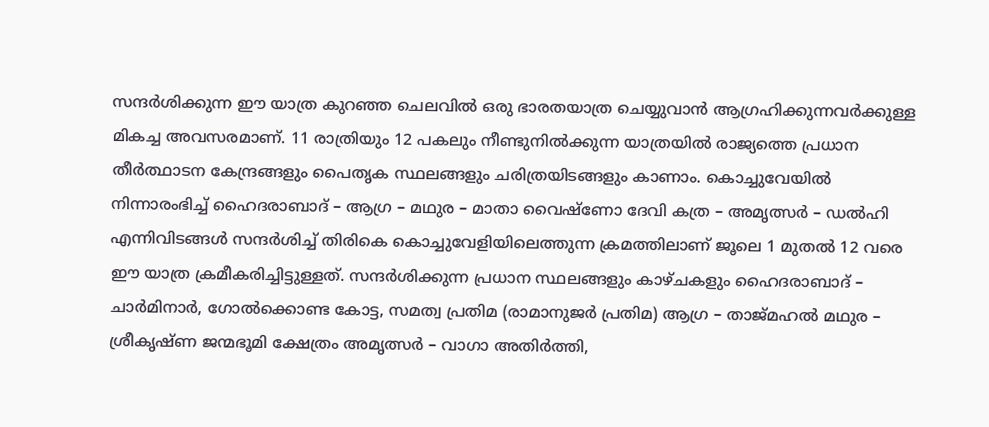സന്ദര്‍ശിക്കുന്ന ഈ യാത്ര കുറഞ്ഞ ചെലവില്‍ ഒരു ഭാരതയാത്ര ചെയ്യുവാൻ ആഗ്രഹിക്കുന്നവര്‍ക്കുള്ള മികച്ച അവസരമാണ്. 11 രാത്രിയും 12 പകലും നീണ്ടുനില്‍ക്കുന്ന യാത്രയില്‍ രാജ്യത്തെ പ്രധാന തീര്‍ത്ഥാടന കേന്ദ്രങ്ങളും പൈതൃക സ്ഥലങ്ങളും ചരിത്രയിടങ്ങളും കാണാം. കൊച്ചുവേയില്‍ നിന്നാരംഭിച്ച്‌ ഹൈദരാബാദ് – ആഗ്ര – മഥുര – മാതാ വൈഷ്ണോ ദേവി കത്ര – അമൃത്സര്‍ – ഡല്‍ഹി എന്നിവിടങ്ങൾ സന്ദർശിച്ച് തിരികെ കൊച്ചുവേളിയിലെത്തുന്ന ക്രമത്തിലാണ് ജൂലെ 1 മുതല്‍ 12 വരെ ഈ യാത്ര ക്രമീകരിച്ചിട്ടുള്ളത്. സന്ദര്‍ശിക്കുന്ന പ്രധാന സ്ഥലങ്ങളും കാഴ്ചകളും ഹൈദരാബാദ് – ചാര്‍മിനാര്‍, ഗോല്‍ക്കൊണ്ട കോട്ട, സമത്വ പ്രതിമ (രാമാനുജര്‍ പ്രതിമ) ആഗ്ര – താജ്മഹല്‍ മഥുര – ശ്രീകൃഷ്ണ ജന്മഭൂമി ക്ഷേത്രം അമൃത്സര്‍ – വാഗാ അതിര്‍ത്തി,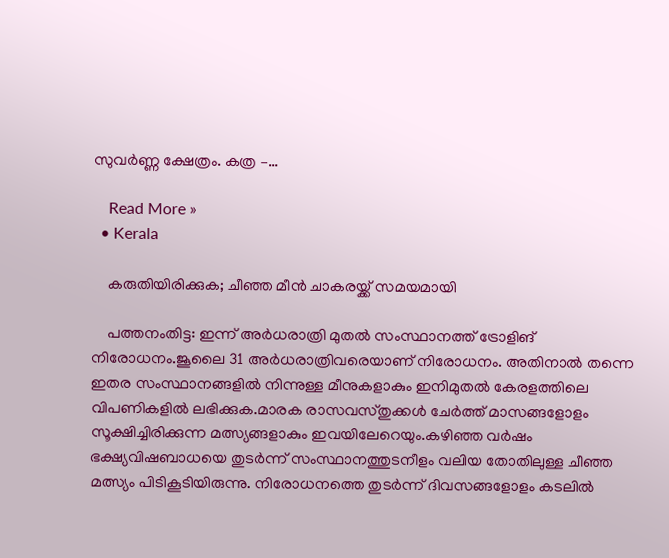സുവര്‍ണ്ണ ക്ഷേത്രം. കത്ര –…

    Read More »
  • Kerala

    കരുതിയിരിക്കുക; ചീഞ്ഞ മീൻ ചാകരയ്ക്ക് സമയമായി

    പത്തനംതിട്ട: ഇന്ന് അര്‍ധരാത്രി മുതല്‍ സംസ്ഥാനത്ത് ട്രോളിങ് നിരോധനം.ജൂലൈ 31 അര്‍ധരാത്രിവരെയാണ് നിരോധനം. അതിനാൽ തന്നെ ഇതര സംസ്ഥാനങ്ങളില്‍ നിന്നുള്ള മീനുകളാകും ഇനിമുതൽ കേരളത്തിലെ വിപണികളിൽ ലഭിക്കുക.മാരക രാസവസ്തുക്കൾ ചേർത്ത് മാസങ്ങളോളം സൂക്ഷിച്ചിരിക്കുന്ന മത്സ്യങ്ങളാകും ഇവയിലേറെയും.കഴിഞ്ഞ വര്‍ഷം ഭക്ഷ്യവിഷബാധയെ തുടർന്ന് സംസ്ഥാനത്തുടനീളം വലിയ തോതിലുള്ള ചീഞ്ഞ മത്സ്യം പിടികൂടിയിരുന്നു. നിരോധനത്തെ തുടര്‍ന്ന് ദിവസങ്ങളോളം കടലില്‍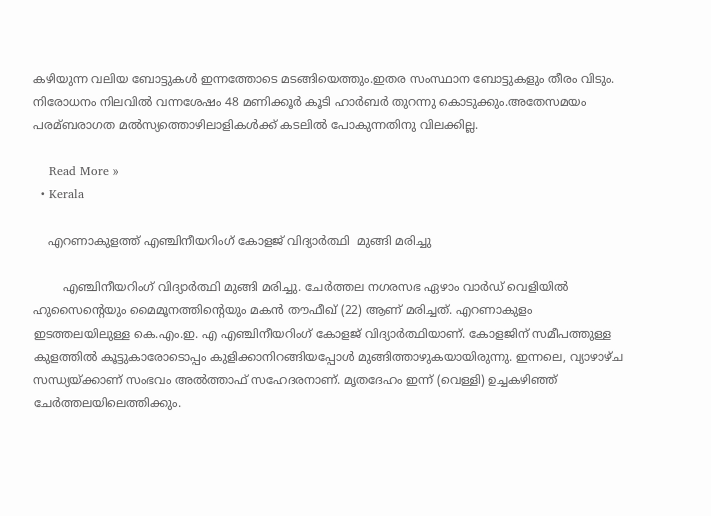കഴിയുന്ന വലിയ ബോട്ടുകള്‍ ഇന്നത്തോടെ മടങ്ങിയെത്തും.ഇതര സംസ്ഥാന ബോട്ടുകളും തീരം വിടും. നിരോധനം നിലവില്‍ വന്നശേഷം 48 മണിക്കൂര്‍ കൂടി ഹാര്‍ബര്‍ തുറന്നു കൊടുക്കും.അതേസമയം പരമ്ബരാഗത മല്‍സ്യത്തൊഴിലാളികള്‍ക്ക് കടലില്‍ പോകുന്നതിനു വിലക്കില്ല.

    Read More »
  • Kerala

    എറണാകുളത്ത് എഞ്ചിനീയറിംഗ് കോളജ് വിദ്യാർത്ഥി  മുങ്ങി മരിച്ചു

        എഞ്ചിനീയറിംഗ് വിദ്യാർത്ഥി മുങ്ങി മരിച്ചു. ചേർത്തല നഗരസഭ ഏഴാം വാർഡ് വെളിയിൽ ഹുസൈന്റെയും മൈമൂനത്തിന്റെയും മകൻ തൗഫീഖ് (22) ആണ് മരിച്ചത്. എറണാകുളം ഇടത്തലയിലുള്ള കെ.എം.ഇ. എ എഞ്ചിനീയറിംഗ് കോളജ് വിദ്യാർത്ഥിയാണ്. കോളജിന് സമീപത്തുള്ള കുളത്തിൽ കൂട്ടുകാരോടൊപ്പം കുളിക്കാനിറങ്ങിയപ്പോൾ മുങ്ങിത്താഴുകയായിരുന്നു. ഇന്നലെ, വ്യാഴാഴ്ച സന്ധ്യയ്ക്കാണ് സംഭവം അൽത്താഫ് സഹേദരനാണ്. മൃതദേഹം ഇന്ന് (വെള്ളി) ഉച്ചകഴിഞ്ഞ് ചേർത്തലയിലെത്തിക്കും.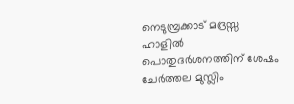നെടുമ്പ്രക്കാട് മദ്രസ്സ ഹാളിൽ പൊതുദർശനത്തിന് ശേഷം ചേർത്തല മുസ്ലിം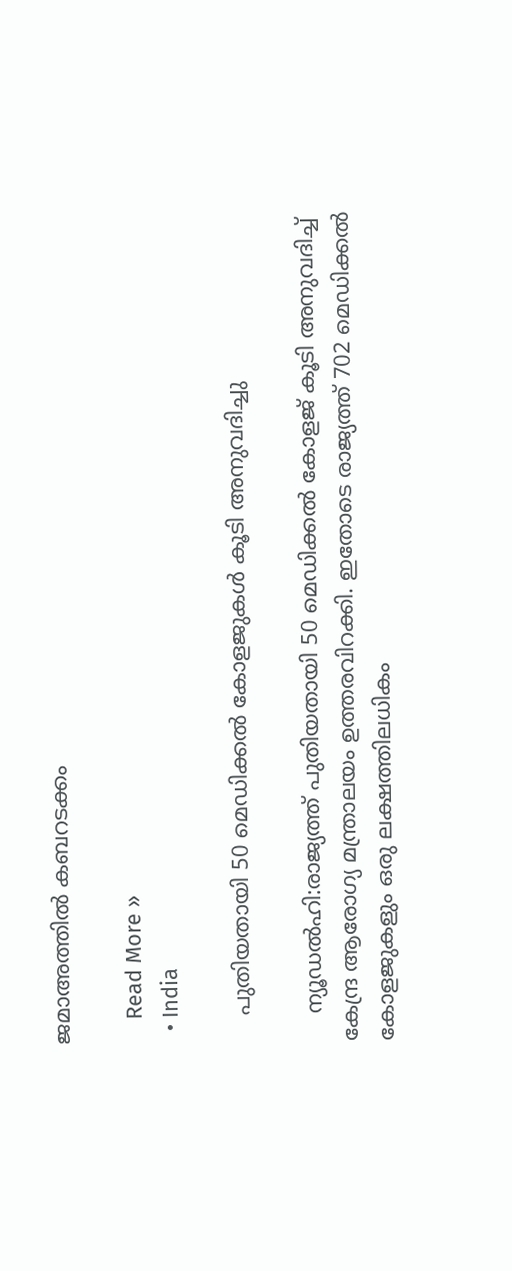ജമാഅത്തിൽ കബറടക്കം

    Read More »
  • India

    പുതിയതായി 50 മെഡിക്കല്‍ കോളജുകൾ കൂടി അനുവദിച്ചു

    ന്യൂഡൽഹി:രാജ്യത്ത് പുതിയതായി 50 മെഡിക്കല്‍ കോളജ് കൂടി അനുവദിച്ച്‌ കേന്ദ്ര ആരോഗ്യ മന്ത്രാലയം ഉത്തരവിറക്കി. ഇതോടെ രാജ്യത്ത് 702 മെഡിക്കല്‍ കോളജുകളും ഒരു ലക്ഷത്തിലധികം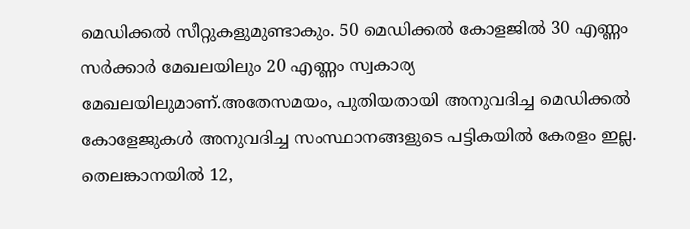മെഡിക്കല്‍ സീറ്റുകളുമുണ്ടാകും. 50 മെഡിക്കല്‍ കോളജില്‍ 30 എണ്ണം സര്‍ക്കാര്‍ മേഖലയിലും 20 എണ്ണം സ്വകാര്യ മേഖലയിലുമാണ്.അതേസമയം, പുതിയതായി അനുവദിച്ച മെഡിക്കല്‍ കോളേജുകള്‍ അനുവദിച്ച സംസ്ഥാനങ്ങളുടെ പട്ടികയില്‍ കേരളം ഇല്ല. തെലങ്കാനയില്‍ 12,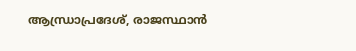ആന്ധ്രാപ്രദേശ്, രാജസ്ഥാൻ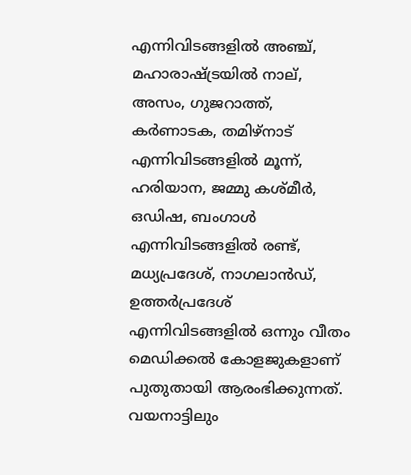എന്നിവിടങ്ങളില്‍ അഞ്ച്, മഹാരാഷ്ട്രയില്‍ നാല്, അസം, ഗുജറാത്ത്, കര്‍ണാടക, തമിഴ്‌നാട് എന്നിവിടങ്ങളില്‍ മൂന്ന്, ഹരിയാന, ജമ്മു കശ്മീര്‍, ഒഡിഷ, ബംഗാള്‍ എന്നിവിടങ്ങളില്‍ രണ്ട്, മധ്യപ്രദേശ്, നാഗലാൻഡ്, ഉത്തര്‍പ്രദേശ് എന്നിവിടങ്ങളില്‍ ഒന്നും വീതം മെഡിക്കല്‍ കോളജുകളാണ് പുതുതായി ആരംഭിക്കുന്നത്. വയനാട്ടിലും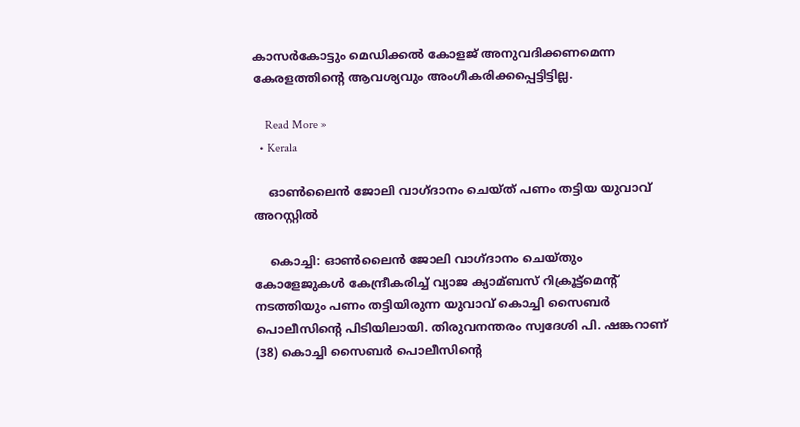കാസർകോട്ടും മെഡിക്കല്‍ കോളജ് അനുവദിക്കണമെന്ന കേരളത്തിന്റെ ആവശ്യവും അംഗീകരിക്കപ്പെട്ടിട്ടില്ല.

    Read More »
  • Kerala

    ഓൺലൈൻ ജോലി വാഗ്ദാനം ചെയ്ത് പണം തട്ടിയ യുവാവ് അറസ്റ്റിൽ

    കൊച്ചി: ഓണ്‍ലൈൻ ജോലി വാഗ്ദാനം ചെയ്തും കോളേജുകള്‍ കേന്ദ്രീകരിച്ച്‌ വ്യാജ ക്യാമ്ബസ് റിക്രൂട്ട്മെന്റ് നടത്തിയും പണം തട്ടിയിരുന്ന യുവാവ് കൊച്ചി സൈബര്‍ പൊലീസിന്റെ പിടിയിലായി. തിരുവനന്തരം സ്വദേശി പി. ഷങ്കറാണ് (38) കൊച്ചി സൈബര്‍ പൊലീസിന്റെ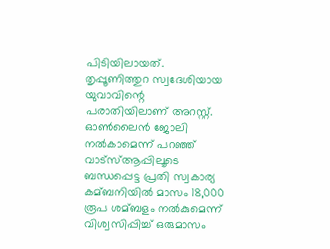പിടിയിലായത്. തൃപ്പൂണിത്തുറ സ്വദേശിയായ യുവാവിന്റെ പരാതിയിലാണ് അറസ്റ്റ്.  ഓണ്‍ലൈൻ ജോലി നല്‍കാമെന്ന് പറഞ്ഞ് വാട്‌സ്‌ആപ്പിലൂടെ ബന്ധപ്പെട്ട പ്രതി സ്വകാര്യ കമ്ബനിയില്‍ മാസം 18,000 രൂപ ശമ്ബളം നല്‍കുമെന്ന് വിശ്വസിപ്പിച്ച്‌ ഒരുമാസം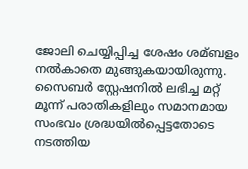ജോലി ചെയ്യിപ്പിച്ച ശേഷം ശമ്ബളം നല്‍കാതെ മുങ്ങുകയായിരുന്നു. സൈബര്‍ സ്റ്റേഷനില്‍ ലഭിച്ച മറ്റ് മൂന്ന് പരാതികളിലും സമാനമായ സംഭവം ശ്രദ്ധയില്‍പ്പെട്ടതോടെ നടത്തിയ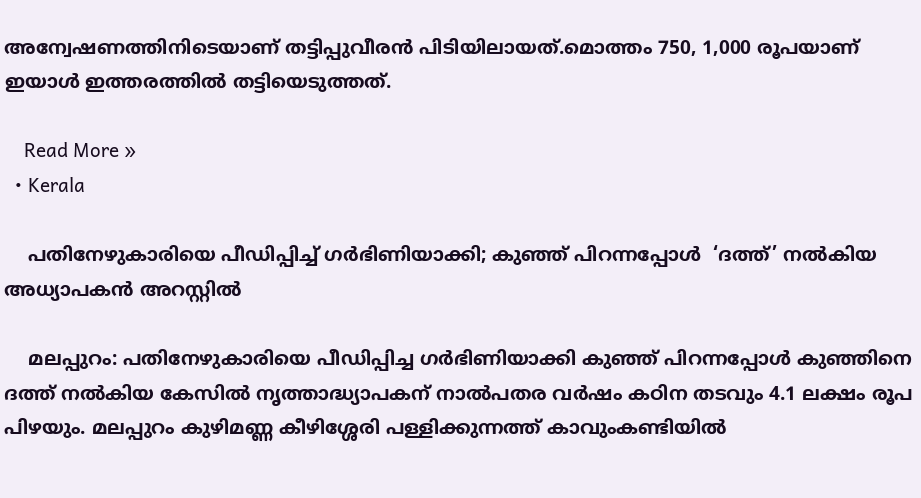അന്വേഷണത്തിനിടെയാണ് തട്ടിപ്പുവീരൻ പിടിയിലായത്.മൊത്തം 750, 1,000 രൂപയാണ് ഇയാൾ ഇത്തരത്തിൽ തട്ടിയെടുത്തത്.

    Read More »
  • Kerala

    പതിനേഴുകാരിയെ പീഡിപ്പിച്ച് ഗര്‍ഭിണിയാക്കി; കുഞ്ഞ് പിറന്നപ്പോള്‍  ‘ദത്ത്’ നല്‍കിയ അധ്യാപകൻ അറസ്റ്റിൽ

    മലപ്പുറം: പതിനേഴുകാരിയെ പീഡിപ്പിച്ച ഗര്‍ഭിണിയാക്കി കുഞ്ഞ് പിറന്നപ്പോള്‍ കുഞ്ഞിനെ ദത്ത് നല്‍കിയ കേസില്‍ നൃത്താദ്ധ്യാപകന് നാല്‍പതര വര്‍ഷം കഠിന തടവും 4.1 ലക്ഷം രൂപ പിഴയും. മലപ്പുറം കുഴിമണ്ണ കീഴിശ്ശേരി പള്ളിക്കുന്നത്ത് കാവുംകണ്ടിയില്‍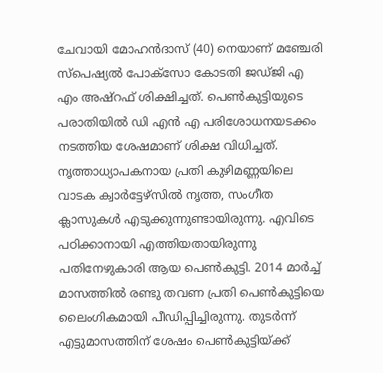ചേവായി മോഹന്‍ദാസ് (40) നെയാണ് മഞ്ചേരി സ്‌പെഷ്യല്‍ പോക്‌സോ കോടതി ജഡ്ജി എ എം അഷ്റഫ് ശിക്ഷിച്ചത്. പെണ്‍കുട്ടിയുടെ പരാതിയില്‍ ഡി എന്‍ എ പരിശോധനയടക്കം നടത്തിയ ശേഷമാണ് ശിക്ഷ വിധിച്ചത്.   നൃത്താധ്യാപകനായ പ്രതി കുഴിമണ്ണയിലെ വാടക ക്വാര്‍ട്ടേഴ്സില്‍ നൃത്ത, സംഗീത ക്ലാസുകള്‍ എടുക്കുന്നുണ്ടായിരുന്നു. എവിടെ പഠിക്കാനായി എത്തിയതായിരുന്നു പതിനേഴുകാരി ആയ പെണ്‍കുട്ടി. 2014 മാര്‍ച്ച്‌ മാസത്തില്‍ രണ്ടു തവണ പ്രതി പെണ്‍കുട്ടിയെ ലൈംഗികമായി പീഡിപ്പിച്ചിരുന്നു. തുടര്‍ന്ന് എട്ടുമാസത്തിന് ശേഷം പെണ്‍കുട്ടിയ്ക്ക്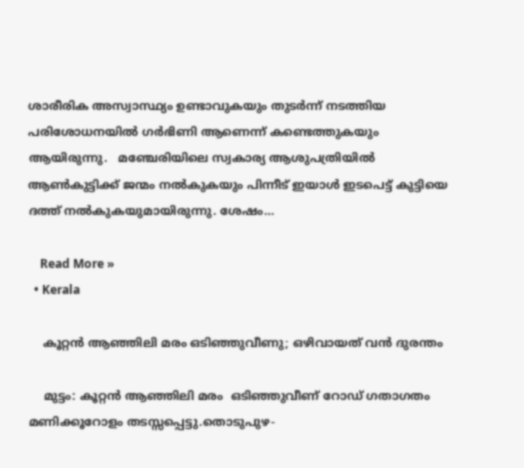ശാരീരിക അസ്വാസ്ഥ്യം ഉണ്ടാവുകയും തുടര്‍ന്ന് നടത്തിയ പരിശോധനയില്‍ ഗര്‍ഭിണി ആണെന്ന് കണ്ടെത്തുകയും ആയിരുന്നു.   മഞ്ചേരിയിലെ സ്വകാര്യ ആശുപത്രിയില്‍ ആണ്‍കുട്ടിക്ക് ജന്മം നല്‍കുകയും പിന്നീട് ഇയാൾ ഇടപെട്ട് കുട്ടിയെ ദത്ത് നല്‍കുകയുമായിരുന്നു. ശേഷം…

    Read More »
  • Kerala

    കൂറ്റൻ ആഞ്ഞിലി മരം ഒടിഞ്ഞുവീണു; ഒഴിവായത് വൻ ദുരന്തം

    മുട്ടം: കൂറ്റൻ ആഞ്ഞിലി മരം  ഒടിഞ്ഞുവീണ് റോഡ് ഗതാഗതം മണിക്കൂറോളം തടസ്സപ്പെട്ടു.തൊടുപുഴ-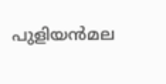പുളിയന്‍മല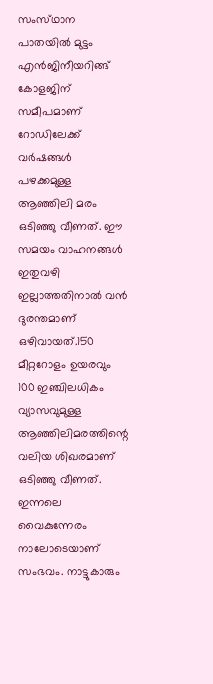സംസ്‌ഥാന പാതയില്‍ മുട്ടം എന്‍ജിനീയറിങ്ങ്‌ കോളജിന്‌ സമീപമാണ്‌ റോഡിലേക്ക് വർഷങ്ങൾ പഴക്കമുള്ള‌ ആഞ്ഞിലി മരം ഒടിഞ്ഞു വീണത്‌. ഈ സമയം വാഹനങ്ങള്‍ ഇതുവഴി ഇല്ലാത്തതിനാല്‍ വന്‍ ദുരന്തമാണ്‌ ഒഴിവായത്‌.150 മീറ്ററോളം ഉയരവും 100 ഇഞ്ചിലധികം വ്യാസവുമുള്ള ആഞ്ഞിലിമരത്തിന്റെ വലിയ ശിഖരമാണ്‌ ഒടിഞ്ഞു വീണത്‌. ഇന്നലെ വൈകുന്നേരം നാലോടെയാണ്‌ സംഭവം. നാട്ടുകാരും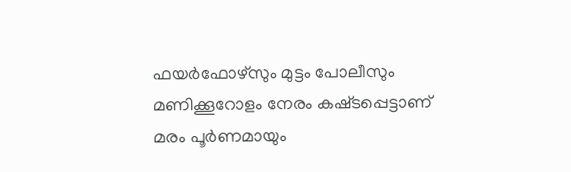ഫയര്‍ഫോഴ്‌സും മുട്ടം പോലീസും മണിക്കൂറോളം നേരം കഷ്‌ടപ്പെട്ടാണ്‌ മരം പൂര്‍ണമായും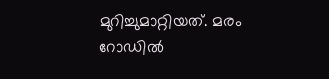മുറിച്ചുമാറ്റിയത്‌. മരം റോഡില്‍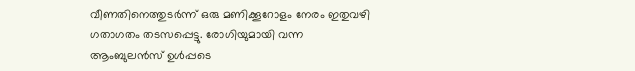വീണതിനെത്തുടര്‍ന്ന്‌ ഒരു മണിക്കൂറോളം നേരം ഇതുവഴി ഗതാഗതം തടസപ്പെട്ടു. രോഗിയുമായി വന്ന ആംബുലന്‍സ്‌ ഉള്‍പ്പടെ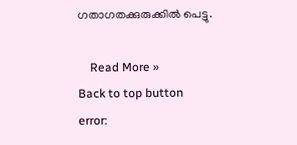ഗതാഗതക്കുരുക്കില്‍ പെട്ടു.

    Read More »
Back to top button
error: